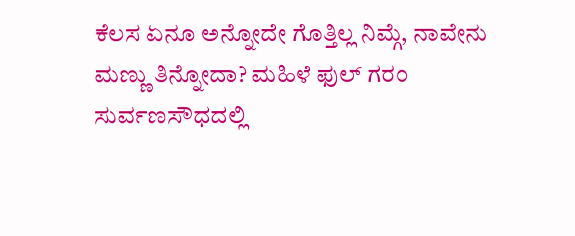ಕೆಲಸ ಏನೂ ಅನ್ನೋದೇ ಗೊತ್ತಿಲ್ಲ ನಿಮ್ಗೆ, ನಾವೇನು ಮಣ್ಣು ತಿನ್ನೋದಾ? ಮಹಿಳೆ ಫುಲ್ ಗರಂ
ಸುರ್ವಣಸೌಧದಲ್ಲಿ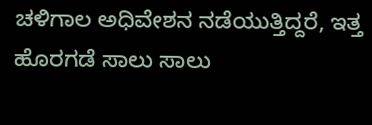ಚಳಿಗಾಲ ಅಧಿವೇಶನ ನಡೆಯುತ್ತಿದ್ದರೆ, ಇತ್ತ ಹೊರಗಡೆ ಸಾಲು ಸಾಲು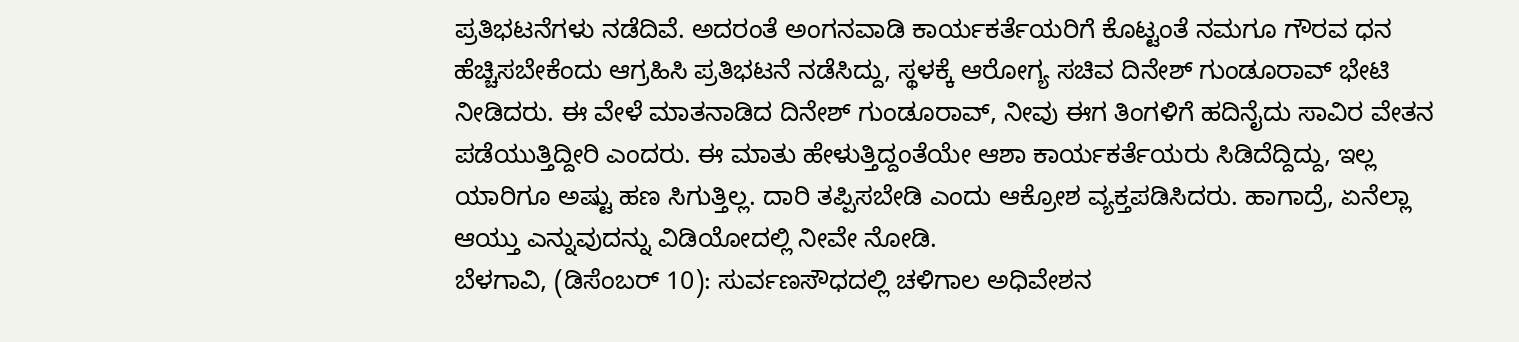ಪ್ರತಿಭಟನೆಗಳು ನಡೆದಿವೆ. ಅದರಂತೆ ಅಂಗನವಾಡಿ ಕಾರ್ಯಕರ್ತೆಯರಿಗೆ ಕೊಟ್ಟಂತೆ ನಮಗೂ ಗೌರವ ಧನ ಹೆಚ್ಚಿಸಬೇಕೆಂದು ಆಗ್ರಹಿಸಿ ಪ್ರತಿಭಟನೆ ನಡೆಸಿದ್ದು, ಸ್ಥಳಕ್ಕೆ ಆರೋಗ್ಯ ಸಚಿವ ದಿನೇಶ್ ಗುಂಡೂರಾವ್ ಭೇಟಿ ನೀಡಿದರು. ಈ ವೇಳೆ ಮಾತನಾಡಿದ ದಿನೇಶ್ ಗುಂಡೂರಾವ್, ನೀವು ಈಗ ತಿಂಗಳಿಗೆ ಹದಿನೈದು ಸಾವಿರ ವೇತನ ಪಡೆಯುತ್ತಿದ್ದೀರಿ ಎಂದರು. ಈ ಮಾತು ಹೇಳುತ್ತಿದ್ದಂತೆಯೇ ಆಶಾ ಕಾರ್ಯಕರ್ತೆಯರು ಸಿಡಿದೆದ್ದಿದ್ದು, ಇಲ್ಲ ಯಾರಿಗೂ ಅಷ್ಟು ಹಣ ಸಿಗುತ್ತಿಲ್ಲ. ದಾರಿ ತಪ್ಪಿಸಬೇಡಿ ಎಂದು ಆಕ್ರೋಶ ವ್ಯಕ್ತಪಡಿಸಿದರು. ಹಾಗಾದ್ರೆ, ಏನೆಲ್ಲಾ ಆಯ್ತು ಎನ್ನುವುದನ್ನು ವಿಡಿಯೋದಲ್ಲಿ ನೀವೇ ನೋಡಿ.
ಬೆಳಗಾವಿ, (ಡಿಸೆಂಬರ್ 10): ಸುರ್ವಣಸೌಧದಲ್ಲಿ ಚಳಿಗಾಲ ಅಧಿವೇಶನ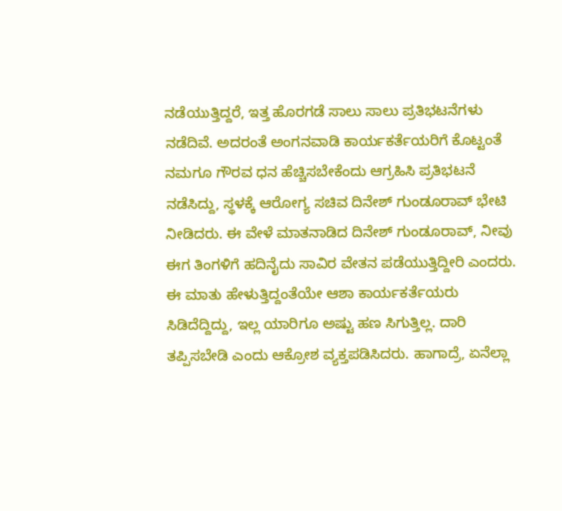ನಡೆಯುತ್ತಿದ್ದರೆ, ಇತ್ತ ಹೊರಗಡೆ ಸಾಲು ಸಾಲು ಪ್ರತಿಭಟನೆಗಳು ನಡೆದಿವೆ. ಅದರಂತೆ ಅಂಗನವಾಡಿ ಕಾರ್ಯಕರ್ತೆಯರಿಗೆ ಕೊಟ್ಟಂತೆ ನಮಗೂ ಗೌರವ ಧನ ಹೆಚ್ಚಿಸಬೇಕೆಂದು ಆಗ್ರಹಿಸಿ ಪ್ರತಿಭಟನೆ ನಡೆಸಿದ್ದು, ಸ್ಥಳಕ್ಕೆ ಆರೋಗ್ಯ ಸಚಿವ ದಿನೇಶ್ ಗುಂಡೂರಾವ್ ಭೇಟಿ ನೀಡಿದರು. ಈ ವೇಳೆ ಮಾತನಾಡಿದ ದಿನೇಶ್ ಗುಂಡೂರಾವ್, ನೀವು ಈಗ ತಿಂಗಳಿಗೆ ಹದಿನೈದು ಸಾವಿರ ವೇತನ ಪಡೆಯುತ್ತಿದ್ದೀರಿ ಎಂದರು. ಈ ಮಾತು ಹೇಳುತ್ತಿದ್ದಂತೆಯೇ ಆಶಾ ಕಾರ್ಯಕರ್ತೆಯರು ಸಿಡಿದೆದ್ದಿದ್ದು, ಇಲ್ಲ ಯಾರಿಗೂ ಅಷ್ಟು ಹಣ ಸಿಗುತ್ತಿಲ್ಲ. ದಾರಿ ತಪ್ಪಿಸಬೇಡಿ ಎಂದು ಆಕ್ರೋಶ ವ್ಯಕ್ತಪಡಿಸಿದರು. ಹಾಗಾದ್ರೆ, ಏನೆಲ್ಲಾ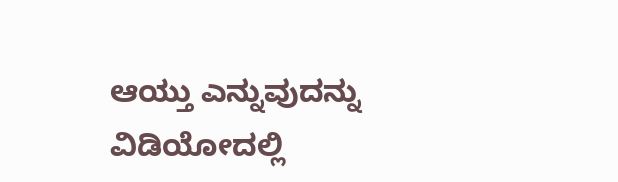ಆಯ್ತು ಎನ್ನುವುದನ್ನು ವಿಡಿಯೋದಲ್ಲಿ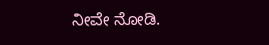ನೀವೇ ನೋಡಿ.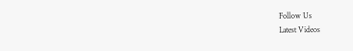Follow Us
Latest Videos